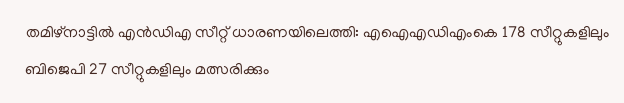തമിഴ്‌നാട്ടില്‍ എന്‍ഡിഎ സീറ്റ് ധാരണയിലെത്തി: എഐഎഡിഎംകെ 178 സീറ്റുകളിലും ബിജെപി 27 സീറ്റുകളിലും മത്സരിക്കും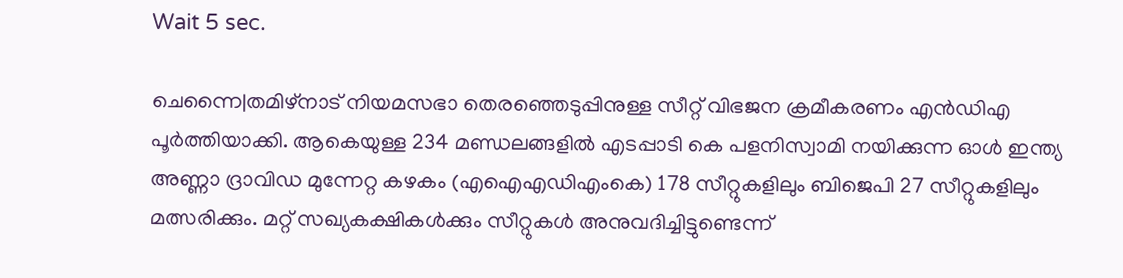Wait 5 sec.

ചെന്നൈ|തമിഴ്നാട് നിയമസഭാ തെരഞ്ഞെടുപ്പിനുള്ള സീറ്റ് വിഭജന ക്രമീകരണം എന്‍ഡിഎ പൂര്‍ത്തിയാക്കി. ആകെയുള്ള 234 മണ്ഡലങ്ങളില്‍ എടപ്പാടി കെ പളനിസ്വാമി നയിക്കുന്ന ഓള്‍ ഇന്ത്യ അണ്ണാ ദ്രാവിഡ മുന്നേറ്റ കഴകം (എഐഎഡിഎംകെ) 178 സീറ്റുകളിലും ബിജെപി 27 സീറ്റുകളിലും മത്സരിക്കും. മറ്റ് സഖ്യകക്ഷികള്‍ക്കും സീറ്റുകള്‍ അനുവദിച്ചിട്ടുണ്ടെന്ന്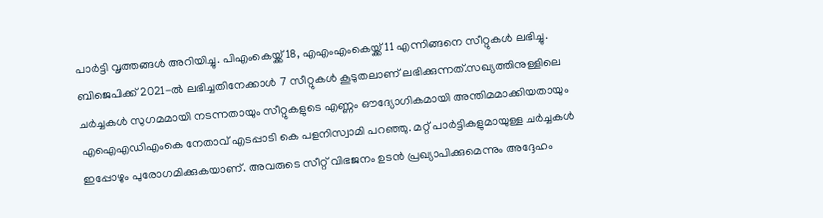പാര്‍ട്ടി വൃത്തങ്ങള്‍ അറിയിച്ചു. പിഎംകെയ്ക്ക് 18, എഎംഎംകെയ്ക്ക് 11 എന്നിങ്ങനെ സീറ്റുകള്‍ ലഭിച്ചു. ബിജെപിക്ക് 2021-ല്‍ ലഭിച്ചതിനേക്കാള്‍ 7 സീറ്റുകള്‍ കൂടുതലാണ് ലഭിക്കുന്നത്.സഖ്യത്തിനുള്ളിലെ ചർച്ചകൾ സുഗമമായി നടന്നതായും സീറ്റുകളുടെ എണ്ണം ഔദ്യോഗികമായി അന്തിമമാക്കിയതായും എഐഎഡിഎംകെ നേതാവ് എടപ്പാടി കെ പളനിസ്വാമി പറഞ്ഞു. മറ്റ് പാർട്ടികളുമായുള്ള ചർച്ചകൾ ഇപ്പോഴും പുരോഗമിക്കുകയാണ്. അവരുടെ സീറ്റ് വിഭജനം ഉടൻ പ്രഖ്യാപിക്കുമെന്നും അദ്ദേഹം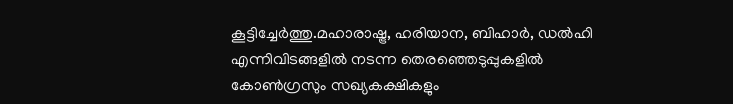കൂട്ടിച്ചേർത്തു.മഹാരാഷ്ട്ര, ഹരിയാന, ബിഹാർ, ഡൽഹി എന്നിവിടങ്ങളിൽ നടന്ന തെരഞ്ഞെടുപ്പുകളിൽ കോൺഗ്രസും സഖ്യകക്ഷികളും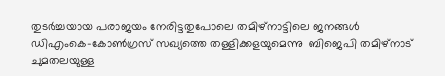തുടർച്ചയായ പരാജയം നേരിട്ടതുപോലെ തമിഴ്‌നാട്ടിലെ ജനങ്ങൾ ഡിഎംകെ-കോൺഗ്രസ് സഖ്യത്തെ തള്ളിക്കളയുമെന്നു  ബിജെപി തമിഴ്‌നാട് ചുമതലയുള്ള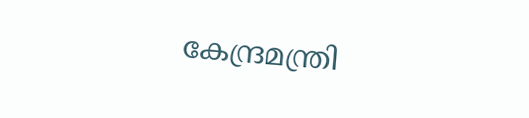കേന്ദ്രമന്ത്രി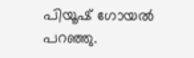പിയൂഷ് ഗോയൽ പറഞ്ഞു.